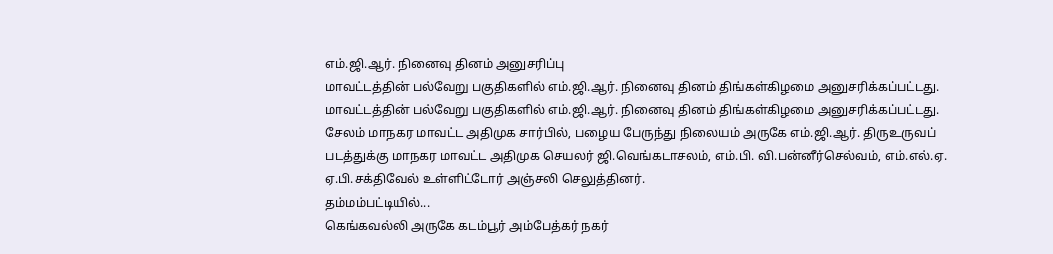எம்.ஜி.ஆர். நினைவு தினம் அனுசரிப்பு
மாவட்டத்தின் பல்வேறு பகுதிகளில் எம்.ஜி.ஆர். நினைவு தினம் திங்கள்கிழமை அனுசரிக்கப்பட்டது.
மாவட்டத்தின் பல்வேறு பகுதிகளில் எம்.ஜி.ஆர். நினைவு தினம் திங்கள்கிழமை அனுசரிக்கப்பட்டது.
சேலம் மாநகர மாவட்ட அதிமுக சார்பில், பழைய பேருந்து நிலையம் அருகே எம்.ஜி.ஆர். திருஉருவப் படத்துக்கு மாநகர மாவட்ட அதிமுக செயலர் ஜி.வெங்கடாசலம், எம்.பி. வி.பன்னீர்செல்வம், எம்.எல்.ஏ. ஏ.பி.சக்திவேல் உள்ளிட்டோர் அஞ்சலி செலுத்தினர்.
தம்மம்பட்டியில்...
கெங்கவல்லி அருகே கடம்பூர் அம்பேத்கர் நகர்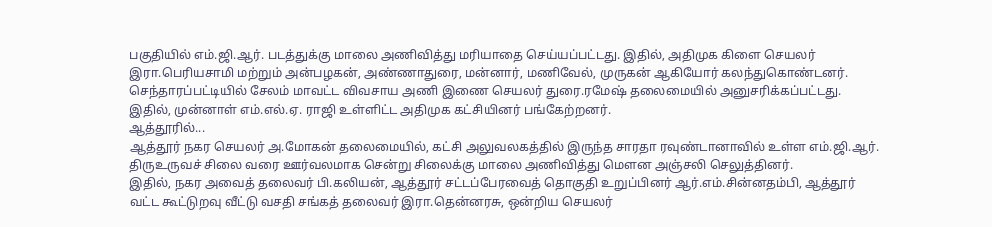பகுதியில் எம்.ஜி.ஆர். படத்துக்கு மாலை அணிவித்து மரியாதை செய்யப்பட்டது. இதில், அதிமுக கிளை செயலர் இரா.பெரியசாமி மற்றும் அன்பழகன், அண்ணாதுரை, மன்னார், மணிவேல், முருகன் ஆகியோர் கலந்துகொண்டனர்.
செந்தாரப்பட்டியில் சேலம் மாவட்ட விவசாய அணி இணை செயலர் துரை.ரமேஷ் தலைமையில் அனுசரிக்கப்பட்டது. இதில், முன்னாள் எம்.எல்.ஏ. ராஜி உள்ளிட்ட அதிமுக கட்சியினர் பங்கேற்றனர்.
ஆத்தூரில்...
ஆத்தூர் நகர செயலர் அ.மோகன் தலைமையில், கட்சி அலுவலகத்தில் இருந்த சாரதா ரவுண்டானாவில் உள்ள எம்.ஜி.ஆர். திருஉருவச் சிலை வரை ஊர்வலமாக சென்று சிலைக்கு மாலை அணிவித்து மெளன அஞ்சலி செலுத்தினர்.
இதில், நகர அவைத் தலைவர் பி.கலியன், ஆத்தூர் சட்டப்பேரவைத் தொகுதி உறுப்பினர் ஆர்.எம்.சின்னதம்பி, ஆத்தூர் வட்ட கூட்டுறவு வீட்டு வசதி சங்கத் தலைவர் இரா.தென்னரசு, ஒன்றிய செயலர்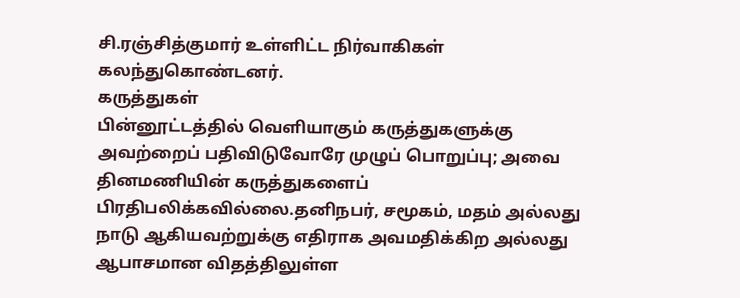சி.ரஞ்சித்குமார் உள்ளிட்ட நிர்வாகிகள் கலந்துகொண்டனர்.
கருத்துகள்
பின்னூட்டத்தில் வெளியாகும் கருத்துகளுக்கு அவற்றைப் பதிவிடுவோரே முழுப் பொறுப்பு; அவை தினமணியின் கருத்துகளைப் பிரதிபலிக்கவில்லை.தனிநபர், சமூகம், மதம் அல்லது நாடு ஆகியவற்றுக்கு எதிராக அவமதிக்கிற அல்லது ஆபாசமான விதத்திலுள்ள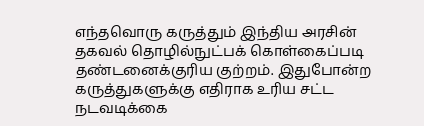எந்தவொரு கருத்தும் இந்திய அரசின் தகவல் தொழில்நுட்பக் கொள்கைப்படி தண்டனைக்குரிய குற்றம். இதுபோன்ற கருத்துகளுக்கு எதிராக உரிய சட்ட நடவடிக்கை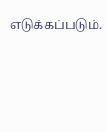எடுக்கப்படும்.